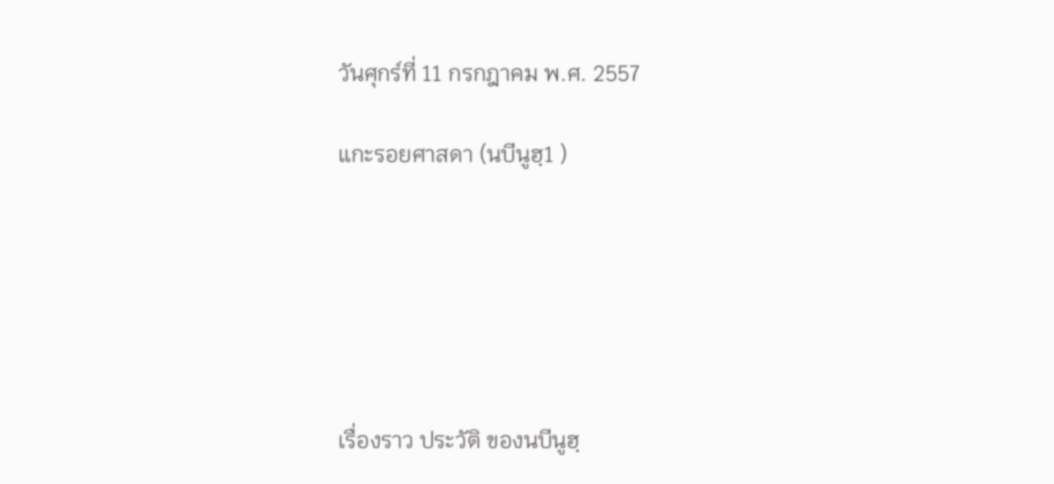วันศุกร์ที่ 11 กรกฎาคม พ.ศ. 2557

แกะรอยศาสดา (นบีนูฮฺ1 )






เรื่องราว ประวัติ ของนบีนูฮฺ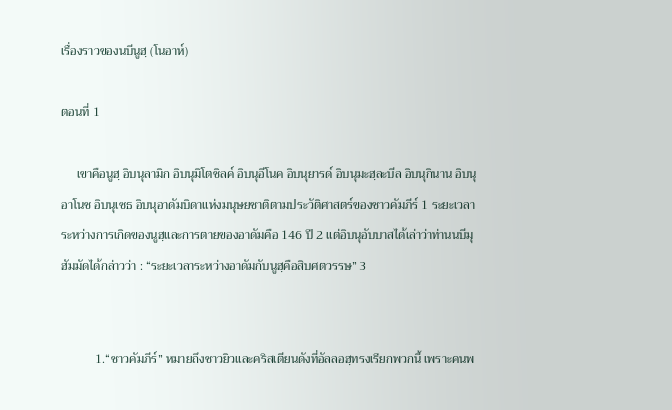เรื่องราวของนบีนูฮฺ (โนอาห์)

ตอนที่ 1

     เขาคือนูฮฺ อิบนุลามิก อิบนุมิโตชิลค์ อิบนุอีโนค อิบนุยารด์ อิบนุมะฮฺละบีล อิบนุกินาน อิบนุอาโนช อิบนุเซธ อิบนุอาดัมบิดาแห่งมนุษยชาติตามประวัติศาสตร์ของชาวคัมภีร์ 1 ระยะเวลาระหว่างการเกิดของนูฮฺและการตายของอาดัมคือ 146 ปี 2 แต่อิบนุอับบาสได้เล่าว่าท่านนบีมุฮัมมัดได้กล่าวว่า : “ระยะเวลาระหว่างอาดัมกับนูฮฺคือสิบศตวรรษ” 3


           1.“ชาวคัมภีร์” หมายถึงชาวยิวและคริสเตียนดังที่อัลลอฮฺทรงเรียกพวกนี้ เพราะคนพ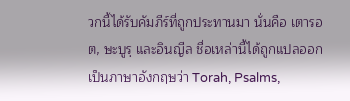วกนี้ได้รับคัมภีร์ที่ถูกประทานมา นั่นคือ เตารอต, ษะบูรฺ และอินญีล ชื่อเหล่านี้ได้ถูกแปลออกเป็นภาษาอังกฤษว่า Torah, Psalms,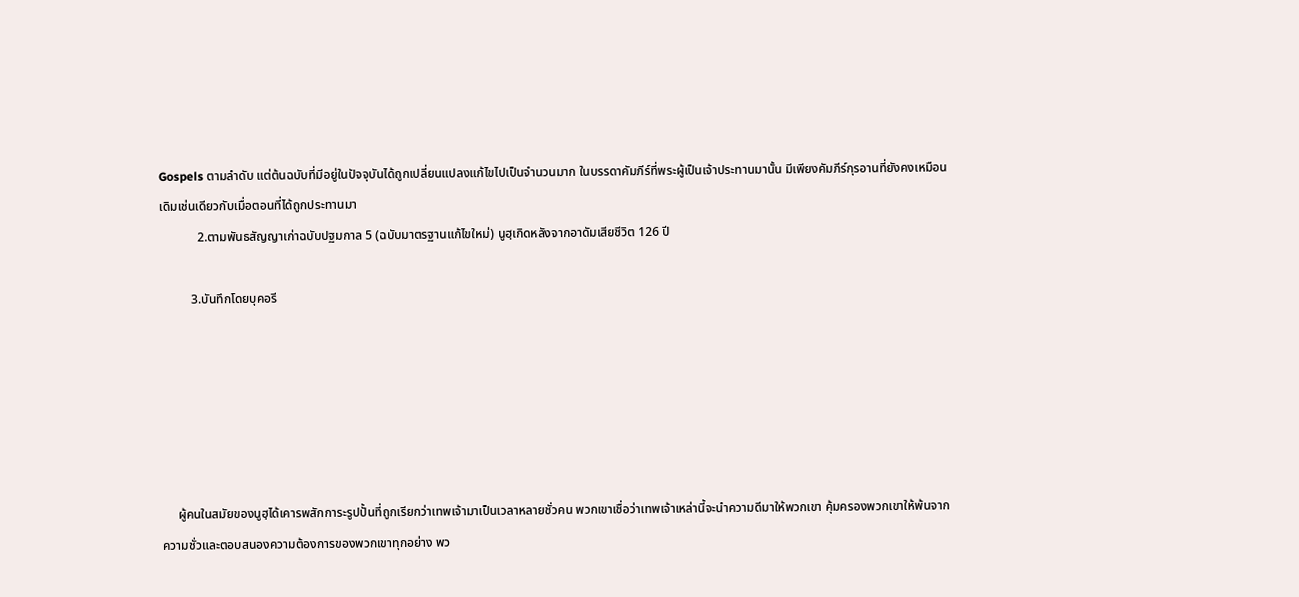Gospels ตามลำดับ แต่ต้นฉบับที่มีอยู่ในปัจจุบันได้ถูกเปลี่ยนแปลงแก้ไขไปเป็นจำนวนมาก ในบรรดาคัมภีร์ที่พระผู้เป็นเจ้าประทานมานั้น มีเพียงคัมภีร์กุรอานที่ยังคงเหมือนเดิมเช่นเดียวกับเมื่อตอนที่ได้ถูกประทานมา
            2.ตามพันธสัญญาเก่าฉบับปฐมกาล 5 (ฉบับมาตรฐานแก้ไขใหม่) นูฮฺเกิดหลังจากอาดัมเสียชีวิต 126 ปี

          3.บันทึกโดยบุคอรี






     ผู้คนในสมัยของนูฮฺได้เคารพสักการะรูปปั้นที่ถูกเรียกว่าเทพเจ้ามาเป็นเวลาหลายชั่วคน พวกเขาเชื่อว่าเทพเจ้าเหล่านี้จะนำความดีมาให้พวกเขา คุ้มครองพวกเขาให้พ้นจากความชั่วและตอบสนองความต้องการของพวกเขาทุกอย่าง พว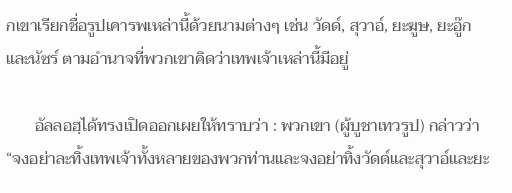กเขาเรียกชื่อรูปเคารพเหล่านี้ด้วยนามต่างๆ เช่น วัดด์, สุวาอ์, ยะฆูษ, ยะอู๊ก และนัซร์ ตามอำนาจที่พวกเขาคิดว่าเทพเจ้าเหล่านี้มีอยู่

       อัลลอฮฺได้ทรงเปิดออกเผยให้ทราบว่า : พวกเขา (ผู้บูชาเทวรูป) กล่าวว่า “จงอย่าละทิ้งเทพเจ้าทั้งหลายของพวกท่านและจงอย่าทิ้งวัดด์และสุวาอ์และยะ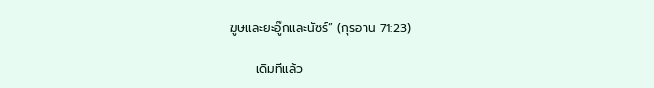ฆูษและยะอู๊กและนัซร์” (กุรอาน 71:23)

      เดิมทีแล้ว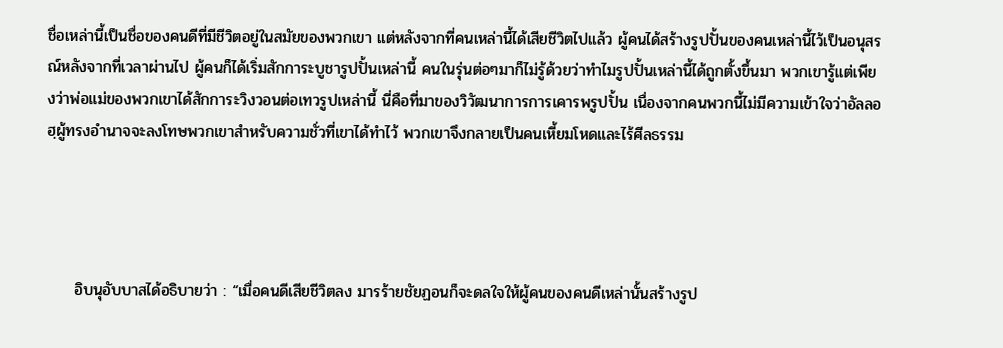ชื่อเหล่านี้เป็นชื่อของคนดีที่มีชีวิตอยู่ในสมัยของพวกเขา แต่หลังจากที่คนเหล่านี้ได้เสียชีวิตไปแล้ว ผู้คนได้สร้างรูปปั้นของคนเหล่านี้ไว้เป็นอนุสรณ์หลังจากที่เวลาผ่านไป ผู้คนก็ได้เริ่มสักการะบูชารูปปั้นเหล่านี้ คนในรุ่นต่อๆมาก็ไม่รู้ด้วยว่าทำไมรูปปั้นเหล่านี้ได้ถูกตั้งขึ้นมา พวกเขารู้แต่เพียงว่าพ่อแม่ของพวกเขาได้สักการะวิงวอนต่อเทวรูปเหล่านี้ นี่คือที่มาของวิวัฒนาการการเคารพรูปปั้น เนื่องจากคนพวกนี้ไม่มีความเข้าใจว่าอัลลอฮฺผู้ทรงอำนาจจะลงโทษพวกเขาสำหรับความชั่วที่เขาได้ทำไว้ พวกเขาจึงกลายเป็นคนเหี้ยมโหดและไร้ศีลธรรม




     อิบนุอับบาสได้อธิบายว่า : “เมื่อคนดีเสียชีวิตลง มารร้ายชัยฏอนก็จะดลใจให้ผู้คนของคนดีเหล่านั้นสร้างรูป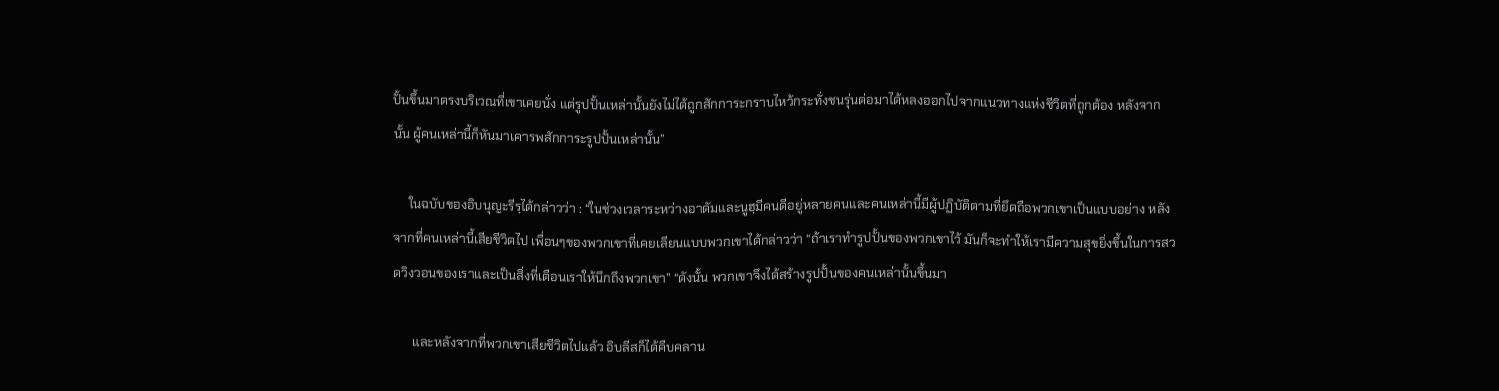ปั้นขึ้นมาตรงบริเวณที่เขาเคยนั่ง แต่รูปปั้นเหล่านั้นยังไม่ได้ถูกสักการะกราบไหว้กระทั่งชนรุ่นต่อมาได้หลงออกไปจากแนวทางแห่งชีวิตที่ถูกต้อง หลังจากนั้น ผู้คนเหล่านี้ก็หันมาเคารพสักการะรูปปั้นเหล่านั้น”

     ในฉบับของอิบนุญะรีรฺได้กล่าวว่า : “ในช่วงเวลาระหว่างอาดัมและนูฮฺมีคนดีอยู่หลายคนและคนเหล่านี้มีผู้ปฏิบัติตามที่ยึดถือพวกเขาเป็นแบบอย่าง หลังจากที่คนเหล่านี้เสียชีวิตไป เพื่อนๆของพวกเขาที่เคยเลียนแบบพวกเขาได้กล่าวว่า “ถ้าเราทำรูปปั้นของพวกเขาไว้ มันก็จะทำให้เรามีความสุขยิ่งขึ้นในการสวดวิงวอนของเราและเป็นสิ่งที่เตือนเราให้นึกถึงพวกเขา” “ดังนั้น พวกเขาจึงได้สร้างรูปปั้นของคนเหล่านั้นขึ้นมา

      และหลังจากที่พวกเขาเสียชีวิตไปแล้ว อิบลีสก็ได้คืบคลาน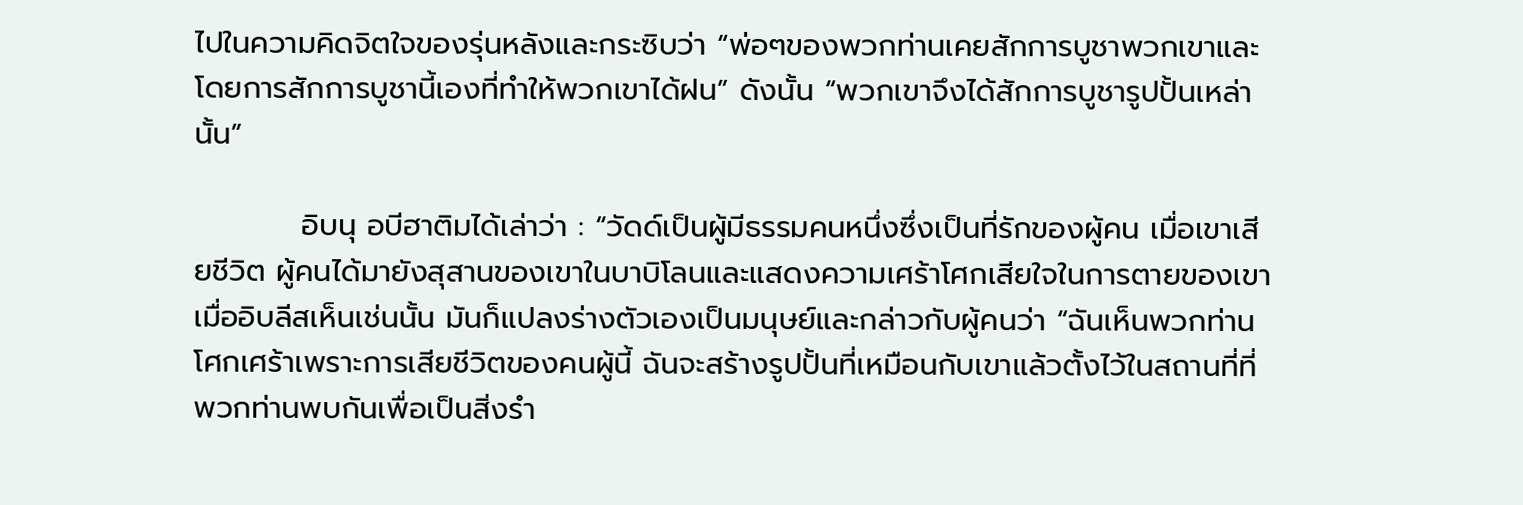ไปในความคิดจิตใจของรุ่นหลังและกระซิบว่า “พ่อๆของพวกท่านเคยสักการบูชาพวกเขาและโดยการสักการบูชานี้เองที่ทำให้พวกเขาได้ฝน” ดังนั้น “พวกเขาจึงได้สักการบูชารูปปั้นเหล่านั้น”

          อิบนุ อบีฮาติมได้เล่าว่า : “วัดด์เป็นผู้มีธรรมคนหนึ่งซึ่งเป็นที่รักของผู้คน เมื่อเขาเสียชีวิต ผู้คนได้มายังสุสานของเขาในบาบิโลนและแสดงความเศร้าโศกเสียใจในการตายของเขา เมื่ออิบลีสเห็นเช่นนั้น มันก็แปลงร่างตัวเองเป็นมนุษย์และกล่าวกับผู้คนว่า “ฉันเห็นพวกท่านโศกเศร้าเพราะการเสียชีวิตของคนผู้นี้ ฉันจะสร้างรูปปั้นที่เหมือนกับเขาแล้วตั้งไว้ในสถานที่ที่พวกท่านพบกันเพื่อเป็นสิ่งรำ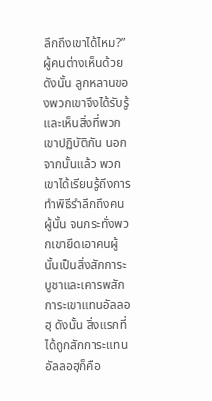ลึกถึงเขาได้ไหม?” ผู้คนต่างเห็นด้วย       ดังนั้น ลูกหลานของพวกเขาจึงได้รับรู้และเห็นสิ่งที่พวกเขาปฏิบัติกัน นอกจากนั้นแล้ว พวกเขาได้เรียนรู้ถึงการทำพิธีรำลึกถึงคนผู้นั้น จนกระทั่งพวกเขายึดเอาคนผู้นั้นเป็นสิ่งสักการะบูชาและเคารพสักการะเขาแทนอัลลอฮฺ ดังนั้น สิ่งแรกที่ได้ถูกสักการะแทนอัลลอฮฺก็คือ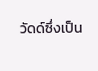วัดด์ซึ่งเป็น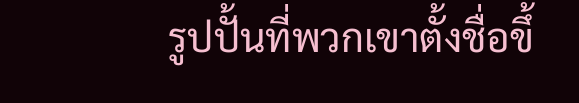รูปปั้นที่พวกเขาตั้งชื่อขึ้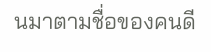นมาตามชื่อของคนดี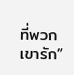ที่พวกเขารัก”